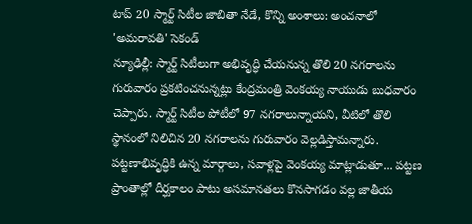టాప్ 20 స్మార్ట్ సిటీల జాబితా నేడే, కొన్ని అంశాలు: అంచనాలో 'అమరావతి' సెకండ్
న్యూఢిల్లీ: స్మార్ట్ సిటీలుగా అభివృద్ధి చేయనున్న తొలి 20 నగరాలను గురువారం ప్రకటించనున్నట్లు కేంద్రమంత్రి వెంకయ్య నాయుడు బుధవారం చెప్పారు. స్మార్ట్ సిటీల పోటీలో 97 నగరాలున్నాయని, వీటిలో తొలి స్థానంలో నిలిచిన 20 నగరాలను గురువారం వెల్లడిస్తామన్నారు.
పట్టణాభివృద్ధికి ఉన్న మార్గాలు, సవాళ్లపై వెంకయ్య మాట్లాడుతూ... పట్టణ ప్రాంతాల్లో దీర్ఘకాలం పాటు అసమానతలు కొనసాగడం వల్ల జాతీయ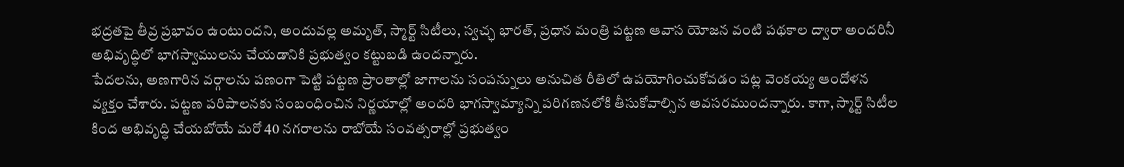భద్రతపై తీవ్ర ప్రభావం ఉంటుందని, అందువల్ల అమృత్, స్మార్ట్ సిటీలు, స్వచ్ఛ భారత్, ప్రధాన మంత్రి పట్టణ ఆవాస యోజన వంటి పథకాల ద్వారా అందరినీ అభివృద్ధిలో భాగస్వాములను చేయడానికి ప్రభుత్వం కట్టుబడి ఉందన్నారు.
పేదలను, అణగారిన వర్గాలను పణంగా పెట్టి పట్టణ ప్రాంతాల్లో జాగాలను సంపన్నులు అనుచిత రీతిలో ఉపయోగించుకోవడం పట్ల వెంకయ్య ఆందోళన వ్యక్తం చేశారు. పట్టణ పరిపాలనకు సంబంధించిన నిర్ణయాల్లో అందరి భాగస్వామ్యాన్ని పరిగణనలోకి తీసుకోవాల్సిన అవసరముందన్నారు. కాగా, స్మార్ట్ సిటీల కింద అభివృద్ధి చేయబోయే మరో 40 నగరాలను రాబోయే సంవత్సరాల్లో ప్రభుత్వం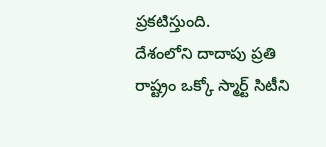ప్రకటిస్తుంది.
దేశంలోని దాదాపు ప్రతి రాష్ట్రం ఒక్కో స్మార్ట్ సిటీని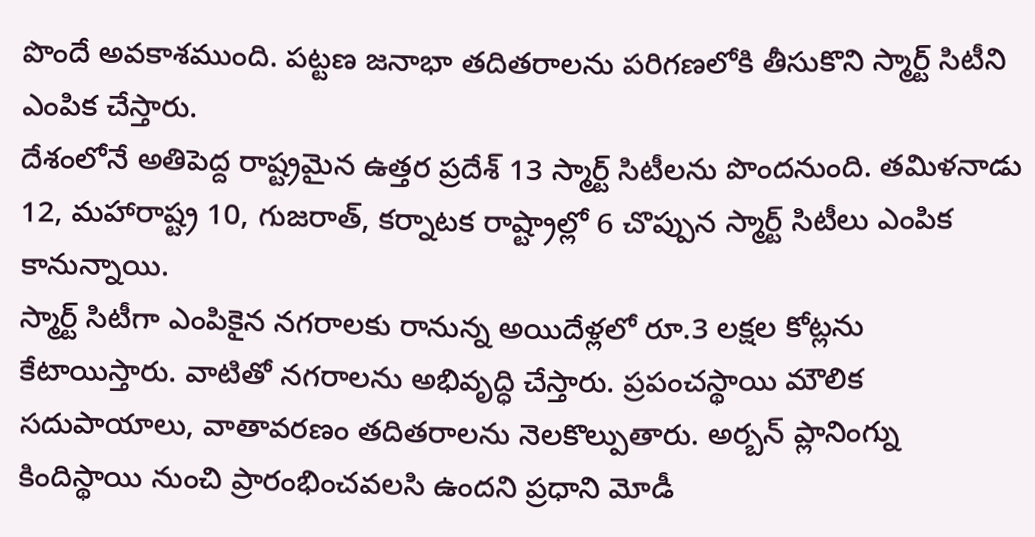పొందే అవకాశముంది. పట్టణ జనాభా తదితరాలను పరిగణలోకి తీసుకొని స్మార్ట్ సిటీని ఎంపిక చేస్తారు.
దేశంలోనే అతిపెద్ద రాష్ట్రమైన ఉత్తర ప్రదేశ్ 13 స్మార్ట్ సిటీలను పొందనుంది. తమిళనాడు 12, మహారాష్ట్ర 10, గుజరాత్, కర్నాటక రాష్ట్రాల్లో 6 చొప్పున స్మార్ట్ సిటీలు ఎంపిక కానున్నాయి.
స్మార్ట్ సిటీగా ఎంపికైన నగరాలకు రానున్న అయిదేళ్లలో రూ.3 లక్షల కోట్లను కేటాయిస్తారు. వాటితో నగరాలను అభివృద్ధి చేస్తారు. ప్రపంచస్థాయి మౌలిక సదుపాయాలు, వాతావరణం తదితరాలను నెలకొల్పుతారు. అర్బన్ ప్లానింగ్ను కిందిస్థాయి నుంచి ప్రారంభించవలసి ఉందని ప్రధాని మోడీ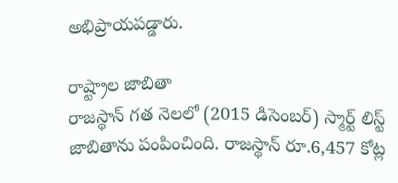అభిప్రాయపడ్డారు.

రాష్ట్రాల జాబితా
రాజస్థాన్ గత నెలలో (2015 డిసెంబర్) స్మార్ట్ లిస్ట్ జాబితాను పంపించింది. రాజస్థాన్ రూ.6,457 కోట్ల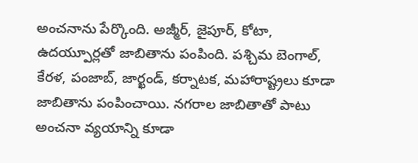అంచనాను పేర్కొంది. అజ్మీర్, జైపూర్, కోటా, ఉదయ్పూర్లతో జాబితాను పంపింది. పశ్చిమ బెంగాల్, కేరళ, పంజాబ్, జార్ఖండ్, కర్నాటక, మహారాష్ట్రలు కూడా జాబితాను పంపించాయి. నగరాల జాబితాతో పాటు అంచనా వ్యయాన్ని కూడా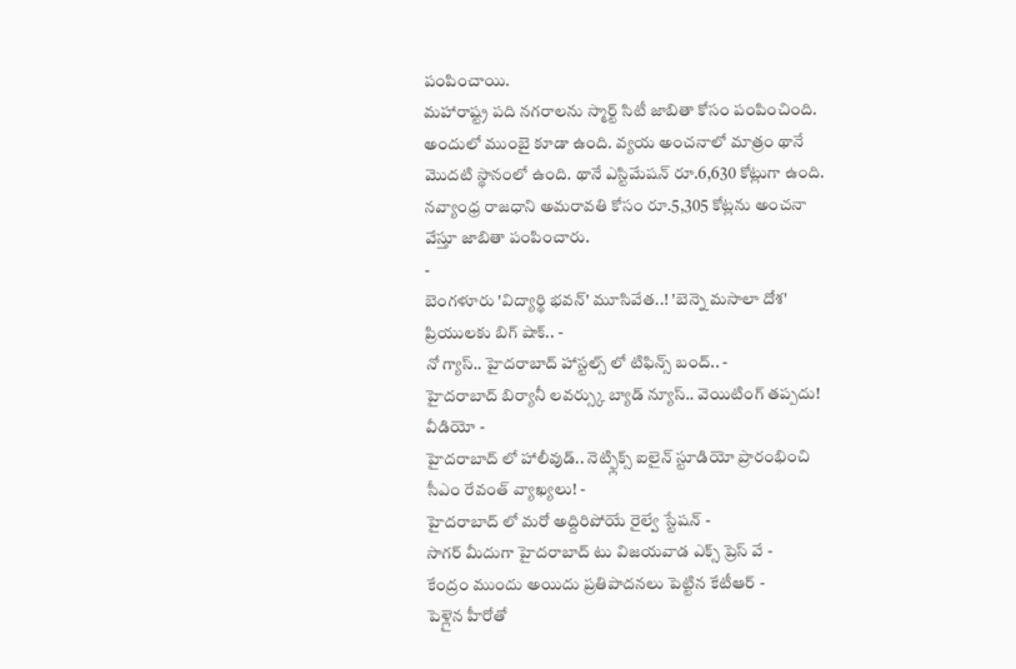పంపించాయి.
మహారాష్ట్ర పది నగరాలను స్మార్ట్ సిటీ జాబితా కోసం పంపించింది. అందులో ముంబై కూడా ఉంది. వ్యయ అంచనాలో మాత్రం థానే మొదటి స్థానంలో ఉంది. థానే ఎస్టిమేషన్ రూ.6,630 కోట్లుగా ఉంది. నవ్యాంధ్ర రాజధాని అమరావతి కోసం రూ.5,305 కోట్లను అంచనా వేస్తూ జాబితా పంపించారు.
-
బెంగళూరు 'విద్యార్థి భవన్' మూసివేత..! 'బెన్నె మసాలా దోశ' ప్రియులకు బిగ్ షాక్.. -
నో గ్యాస్.. హైదరాబాద్ హాస్టల్స్ లో టిఫిన్స్ బంద్.. -
హైదరాబాద్ బిర్యానీ లవర్స్కు బ్యాడ్ న్యూస్.. వెయిటింగ్ తప్పదు! వీడియో -
హైదరాబాద్ లో హాలీవుడ్.. నెట్ఫ్లిక్స్ ఐలైన్ స్టూడియో ప్రారంభించి సీఎం రేవంత్ వ్యాఖ్యలు! -
హైదరాబాద్ లో మరో అద్దిరిపోయే రైల్వే స్టేషన్ -
సాగర్ మీదుగా హైదరాబాద్ టు విజయవాడ ఎక్స్ ప్రెస్ వే -
కేంద్రం ముందు అయిదు ప్రతిపాదనలు పెట్టిన కేటీఆర్ -
పెళ్లైన హీరోతో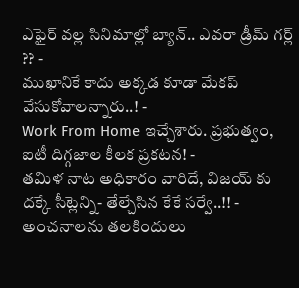ఎఫైర్ వల్ల సినిమాల్లో బ్యాన్.. ఎవరా డ్రీమ్ గర్ల్ ?? -
ముఖానికే కాదు అక్కడ కూడా మేకప్ వేసుకోవాలన్నారు..! -
Work From Home ఇచ్చేశారు. ప్రభుత్వం, ఐటీ దిగ్గజాల కీలక ప్రకటన! -
తమిళ నాట అధికారం వారిదే, విజయ్ కు దక్కే సీట్లెన్ని- తేల్చేసిన కేకే సర్వే..!! -
అంచనాలను తలకిందులు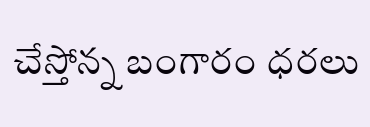చేస్తోన్న బంగారం ధరలు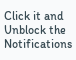Click it and Unblock the Notifications